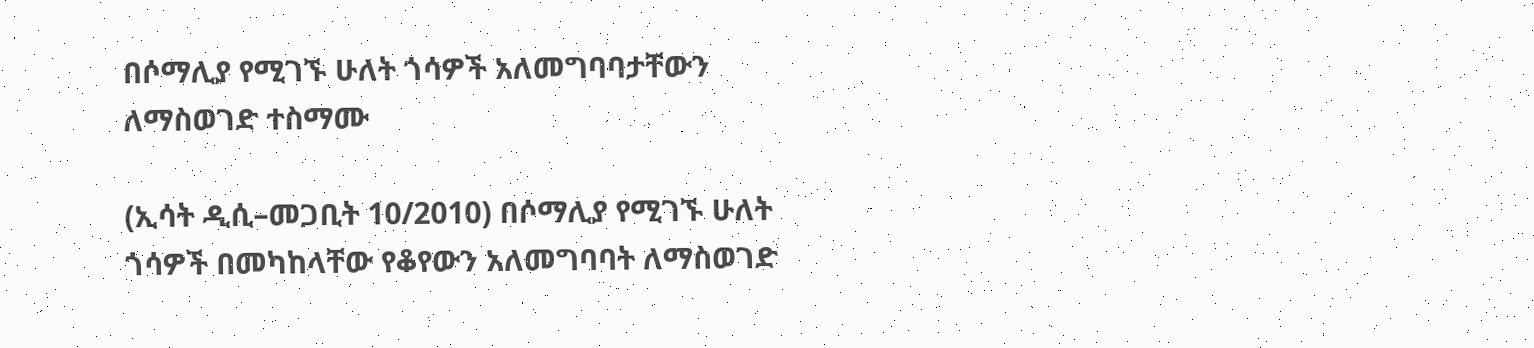በሶማሊያ የሚገኙ ሁለት ጎሳዎች አለመግባባታቸውን ለማስወገድ ተስማሙ

(ኢሳት ዲሲ–መጋቢት 10/2010) በሶማሊያ የሚገኙ ሁለት ጎሳዎች በመካከላቸው የቆየውን አለመግባባት ለማስወገድ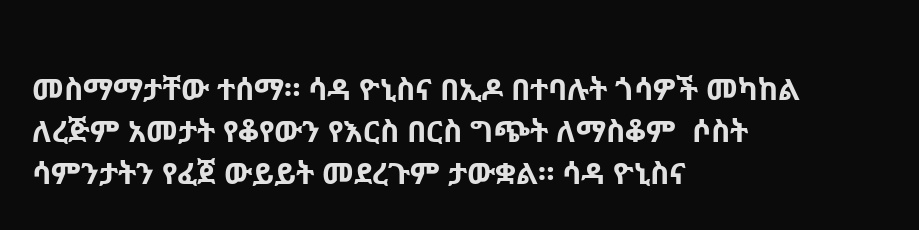መስማማታቸው ተሰማ። ሳዳ ዮኒስና በኢዶ በተባሉት ጎሳዎች መካከል ለረጅም አመታት የቆየውን የእርስ በርስ ግጭት ለማስቆም  ሶስት ሳምንታትን የፈጀ ውይይት መደረጉም ታውቋል። ሳዳ ዮኒስና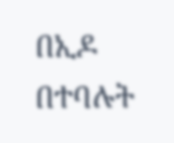በኢዶ በተባሉት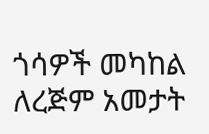ጎሳዎች መካከል ለረጅም አመታት